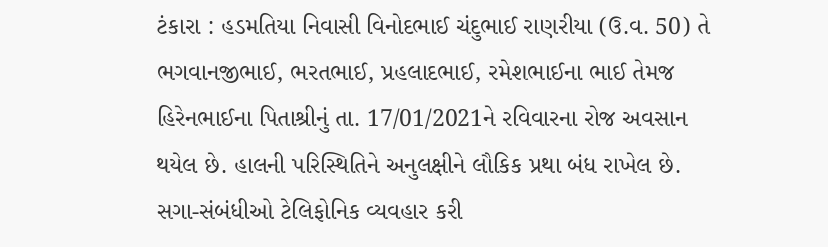ટંકારા : હડમતિયા નિવાસી વિનોદભાઈ ચંદુભાઈ રાણરીયા (ઉ.વ. 50) તે ભગવાનજીભાઈ, ભરતભાઈ, પ્રહલાદભાઈ, રમેશભાઈના ભાઈ તેમજ હિરેનભાઈના પિતાશ્રીનું તા. 17/01/2021ને રવિવારના રોજ અવસાન થયેલ છે. હાલની પરિસ્થિતિને અનુલક્ષીને લૌકિક પ્રથા બંધ રાખેલ છે. સગા-સંબંધીઓ ટેલિફોનિક વ્યવહાર કરી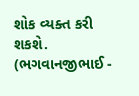શોક વ્યક્ત કરી શકશે. (ભગવાનજીભાઈ -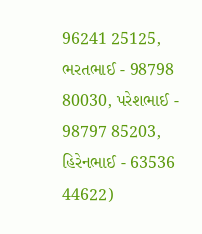96241 25125, ભરતભાઈ - 98798 80030, પરેશભાઈ - 98797 85203, હિરેનભાઈ - 63536 44622)